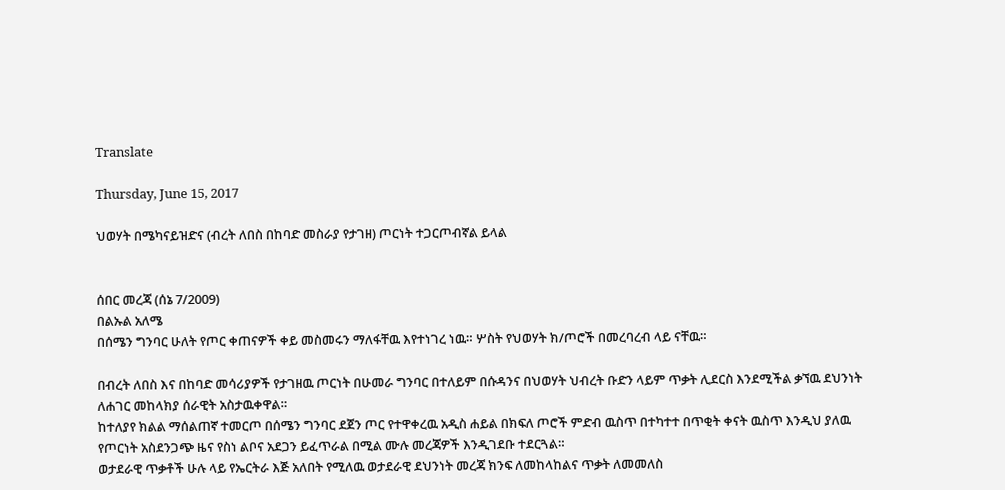Translate

Thursday, June 15, 2017

ህወሃት በሜካናይዝድና (ብረት ለበስ በከባድ መስራያ የታገዘ) ጦርነት ተጋርጦብኛል ይላል


ሰበር መረጃ (ሰኔ 7/2009)
በልኡል አለሜ
በሰሜን ግንባር ሁለት የጦር ቀጠናዎች ቀይ መስመሩን ማለፋቸዉ እየተነገረ ነዉ። ሦስት የህወሃት ክ/ጦሮች በመረባረብ ላይ ናቸዉ።

በብረት ለበስ እና በከባድ መሳሪያዎች የታገዘዉ ጦርነት በሁመራ ግንባር በተለይም በሱዳንና በህወሃት ህብረት ቡድን ላይም ጥቃት ሊደርስ እንደሚችል ቃኘዉ ደህንነት ለሐገር መከላክያ ሰራዊት አስታዉቀዋል።
ከተለያየ ክልል ማሰልጠኛ ተመርጦ በሰሜን ግንባር ደጀን ጦር የተዋቀረዉ አዲስ ሐይል በክፍለ ጦሮች ምድብ ዉስጥ በተካተተ በጥቂት ቀናት ዉስጥ እንዲህ ያለዉ የጦርነት አስደንጋጭ ዜና የስነ ልቦና አደጋን ይፈጥራል በሚል ሙሉ መረጃዎች እንዲገደቡ ተደርጓል።
ወታደራዊ ጥቃቶች ሁሉ ላይ የኤርትራ እጅ አለበት የሚለዉ ወታደራዊ ደህንነት መረጃ ክንፍ ለመከላከልና ጥቃት ለመመለስ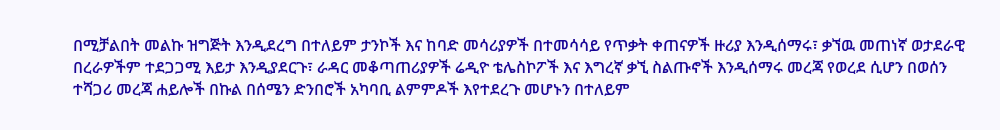በሚቻልበት መልኩ ዝግጅት እንዲደረግ በተለይም ታንኮች እና ከባድ መሳሪያዎች በተመሳሳይ የጥቃት ቀጠናዎች ዙሪያ እንዲሰማሩ፣ ቃኘዉ መጠነኛ ወታደራዊ በረራዎችም ተደጋጋሚ እይታ እንዲያደርጉ፣ ራዳር መቆጣጠሪያዎች ሬዲዮ ቴሌስኮፖች እና እግረኛ ቃኚ ስልጡኖች እንዲሰማሩ መረጃ የወረደ ሲሆን በወሰን ተሻጋሪ መረጃ ሐይሎች በኩል በሰሜን ድንበሮች አካባቢ ልምምዶች እየተደረጉ መሆኑን በተለይም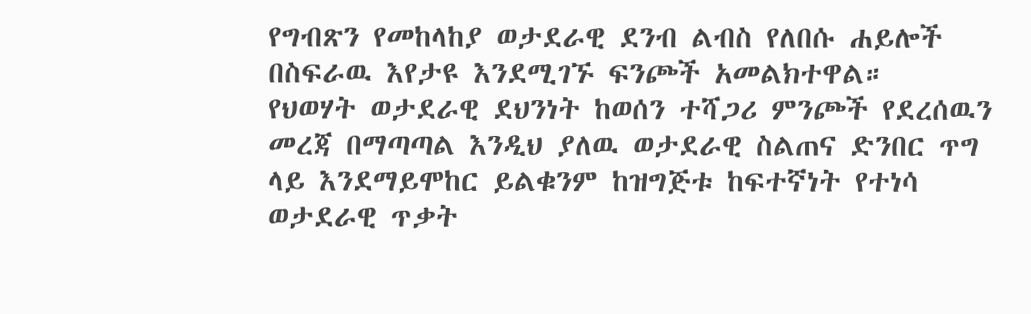የግብጽን የመከላከያ ወታደራዊ ደንብ ልብስ የለበሱ ሐይሎች በስፍራዉ እየታዩ እንደሚገኙ ፍንጮች አመልክተዋል።
የህወሃት ወታደራዊ ደህንነት ከወሰን ተሻጋሪ ምንጮች የደረሰዉን መረጃ በማጣጣል እንዲህ ያለዉ ወታደራዊ ስልጠና ድንበር ጥግ ላይ እንደማይሞከር ይልቁንም ከዝግጅቱ ከፍተኛነት የተነሳ ወታደራዊ ጥቃት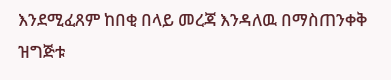እንደሚፈጸም ከበቂ በላይ መረጃ እንዳለዉ በማስጠንቀቅ ዝግጅቱ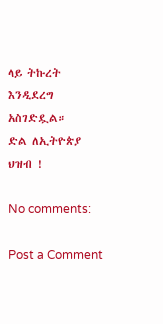ላይ ትኩረት እንዲደረግ አስገድዷል።
ድል ለኢትዮጵያ ህዝብ !

No comments:

Post a Comment